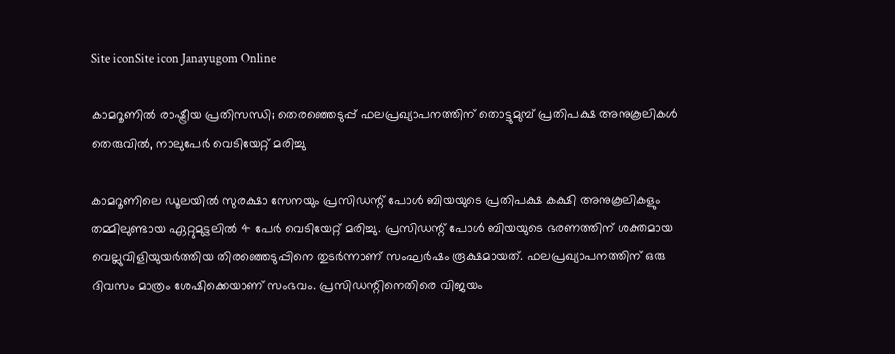Site iconSite icon Janayugom Online

കാമറൂണില്‍ രാഷ്ട്രീയ പ്രതിസന്ധി; തെരഞ്ഞെടുപ്പ് ഫലപ്രഖ്യാപനത്തിന് തൊട്ടുമുമ്പ് പ്രതിപക്ഷ അനുകൂലികൾ തെരുവിൽ, നാലുപേർ വെടിയേറ്റ് മരിച്ചു

കാമറൂണിലെ ഡൂലയിൽ സുരക്ഷാ സേനയും പ്രസിഡന്റ് പോൾ ബിയയുടെ പ്രതിപക്ഷ കക്ഷി അനുകൂലികളും തമ്മിലുണ്ടായ ഏറ്റുമുട്ടലിൽ 4 പേർ വെടിയേറ്റ് മരിച്ചു. പ്രസിഡന്റ് പോൾ ബിയയുടെ ഭരണത്തിന് ശക്തമായ വെല്ലുവിളിയുയർത്തിയ തിരഞ്ഞെടുപ്പിനെ തുടർന്നാണ് സംഘർഷം രൂക്ഷമായത്. ഫലപ്രഖ്യാപനത്തിന് ഒരു ദിവസം മാത്രം ശേഷിക്കെയാണ് സംഭവം. പ്രസിഡന്റിനെതിരെ വിജയം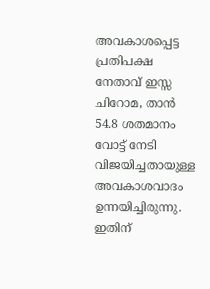അവകാശപ്പെട്ട പ്രതിപക്ഷ നേതാവ് ഇസ്സ ചിറോമ, താൻ 54.8 ശതമാനം വോട്ട് നേടി വിജയിച്ചതായുള്ള അവകാശവാദം ഉന്നയിച്ചിരുന്നു. ഇതിന്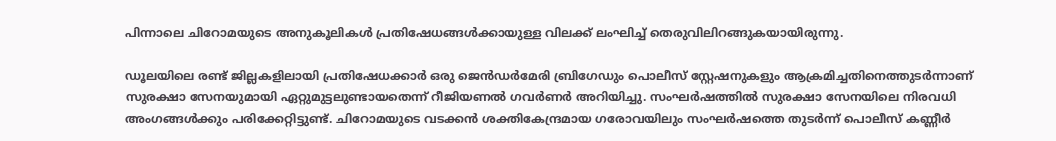പിന്നാലെ ചിറോമയുടെ അനുകൂലികൾ പ്രതിഷേധങ്ങൾക്കായുള്ള വിലക്ക് ലംഘിച്ച് തെരുവിലിറങ്ങുകയായിരുന്നു.

ഡൂലയിലെ രണ്ട് ജില്ലകളിലായി പ്രതിഷേധക്കാർ ഒരു ജെൻഡർമേരി ബ്രിഗേഡും പൊലീസ് സ്റ്റേഷനുകളും ആക്രമിച്ചതിനെത്തുടർന്നാണ് സുരക്ഷാ സേനയുമായി ഏറ്റുമുട്ടലുണ്ടായതെന്ന് റീജിയണൽ ഗവർണർ അറിയിച്ചു. സംഘർഷത്തിൽ സുരക്ഷാ സേനയിലെ നിരവധി അംഗങ്ങൾക്കും പരിക്കേറ്റിട്ടുണ്ട്. ചിറോമയുടെ വടക്കൻ ശക്തികേന്ദ്രമായ ഗരോവയിലും സംഘർഷത്തെ തുടർന്ന് പൊലീസ് കണ്ണീർ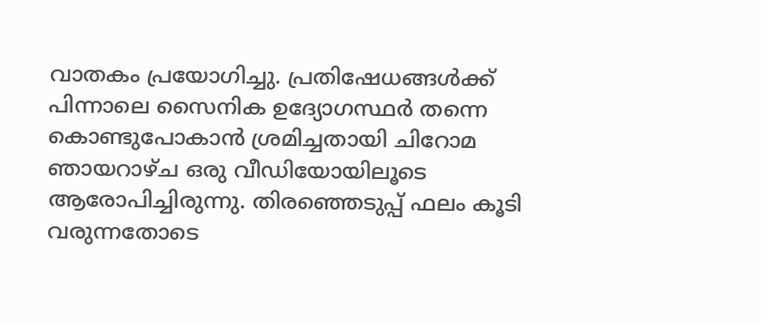വാതകം പ്രയോഗിച്ചു. പ്രതിഷേധങ്ങൾക്ക് പിന്നാലെ സൈനിക ഉദ്യോഗസ്ഥർ തന്നെ കൊണ്ടുപോകാൻ ശ്രമിച്ചതായി ചിറോമ ഞായറാഴ്ച ഒരു വീഡിയോയിലൂടെ ആരോപിച്ചിരുന്നു. തിരഞ്ഞെടുപ്പ് ഫലം കൂടി വരുന്നതോടെ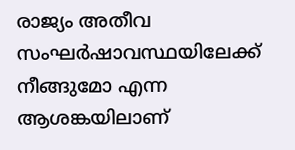രാജ്യം അതീവ സംഘർഷാവസ്ഥയിലേക്ക് നീങ്ങുമോ എന്ന ആശങ്കയിലാണ്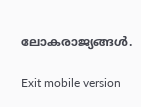ലോകരാജ്യങ്ങൾ.

Exit mobile version